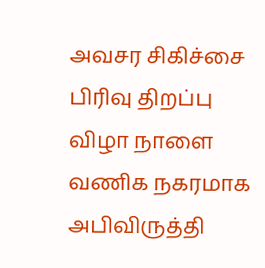அவசர சிகிச்சை பிரிவு திறப்பு விழா நாளை
வணிக நகரமாக அபிவிருத்தி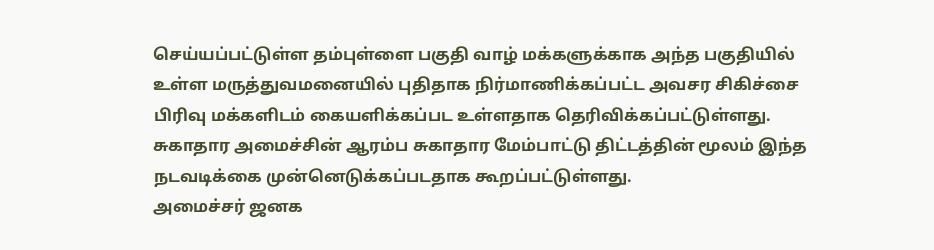செய்யப்பட்டுள்ள தம்புள்ளை பகுதி வாழ் மக்களுக்காக அந்த பகுதியில் உள்ள மருத்துவமனையில் புதிதாக நிர்மாணிக்கப்பட்ட அவசர சிகிச்சை பிரிவு மக்களிடம் கையளிக்கப்பட உள்ளதாக தெரிவிக்கப்பட்டுள்ளது.
சுகாதார அமைச்சின் ஆரம்ப சுகாதார மேம்பாட்டு திட்டத்தின் மூலம் இந்த நடவடிக்கை முன்னெடுக்கப்படதாக கூறப்பட்டுள்ளது.
அமைச்சர் ஜனக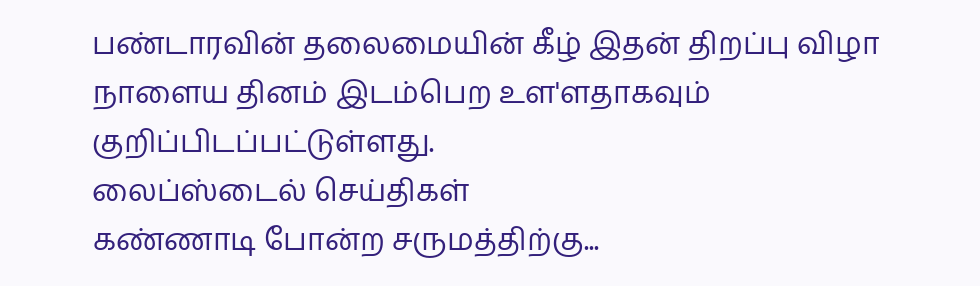பண்டாரவின் தலைமையின் கீழ் இதன் திறப்பு விழா நாளைய தினம் இடம்பெற உள'ளதாகவும் குறிப்பிடப்பட்டுள்ளது.
லைப்ஸ்டைல் செய்திகள்
கண்ணாடி போன்ற சருமத்திற்கு...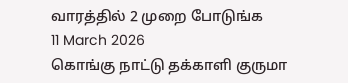வாரத்தில் 2 முறை போடுங்க
11 March 2026
கொங்கு நாட்டு தக்காளி குருமா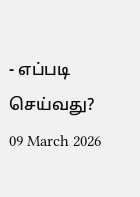- எப்படி செய்வது?
09 March 2026